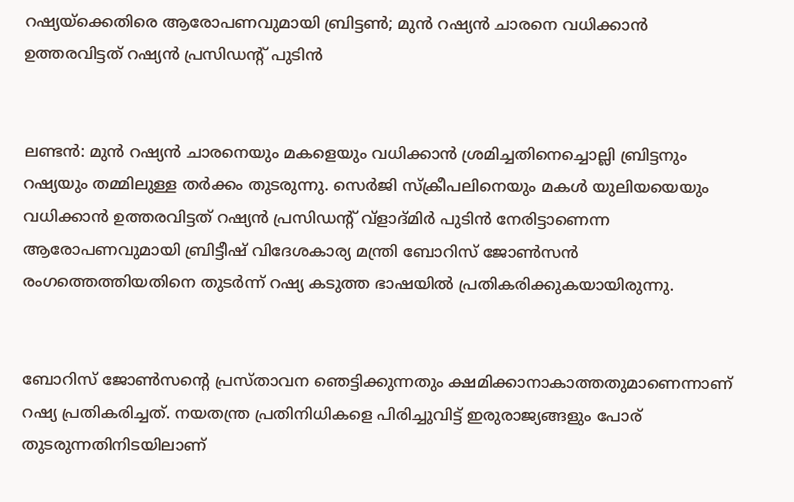റഷ്യയ്ക്കെതിരെ ആരോപണവുമായി ബ്രിട്ടണ്‍; മുന്‍ റഷ്യന്‍ ചാരനെ വധിക്കാന്‍ ഉത്തരവിട്ടത് റഷ്യന്‍ പ്രസിഡന്റ് പുടിന്‍


ലണ്ടന്‍: മുന്‍ റഷ്യന്‍ ചാരനെയും മകളെയും വധിക്കാന്‍ ശ്രമിച്ചതിനെച്ചൊല്ലി ബ്രിട്ടനും റഷ്യയും തമ്മിലുള്ള തര്‍ക്കം തുടരുന്നു. സെര്‍ജി സ്ക്രീപലിനെയും മകള്‍ യുലിയയെയും വധിക്കാന്‍ ഉത്തരവിട്ടത് റഷ്യന്‍ പ്രസിഡന്റ് വ്ളാദ്മിര്‍ പുടിന്‍ നേരിട്ടാണെന്ന ആരോപണവുമായി ബ്രിട്ടീഷ് വിദേശകാര്യ മന്ത്രി ബോറിസ് ജോണ്‍സന്‍ രംഗത്തെത്തിയതിനെ തുടര്‍ന്ന് റഷ്യ കടുത്ത ഭാഷയില്‍ പ്രതികരിക്കുകയായിരുന്നു.


ബോറിസ് ജോണ്‍സന്റെ പ്രസ്താവന ഞെട്ടിക്കുന്നതും ക്ഷമിക്കാനാകാത്തതുമാണെന്നാണ് റഷ്യ പ്രതികരിച്ചത്. നയതന്ത്ര പ്രതിനിധികളെ പിരിച്ചുവിട്ട് ഇരുരാജ്യങ്ങളും പോര് തുടരുന്നതിനിടയിലാണ്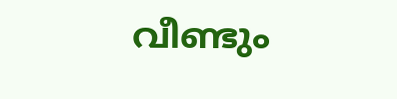വീണ്ടും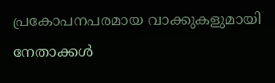പ്രകോപനപരമായ വാക്കുകളുമായി നേതാക്കള്‍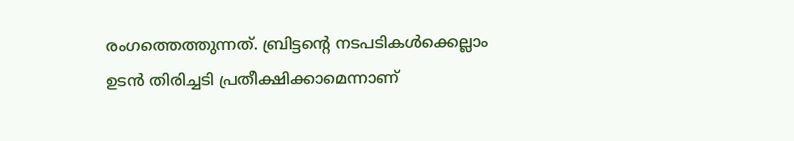രംഗത്തെത്തുന്നത്. ബ്രിട്ടന്റെ നടപടികള്‍ക്കെല്ലാം ഉടന്‍ തിരിച്ചടി പ്രതീക്ഷിക്കാമെന്നാണ്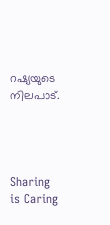റഷ്യയുടെ നിലപാട്.




Sharing is Caring